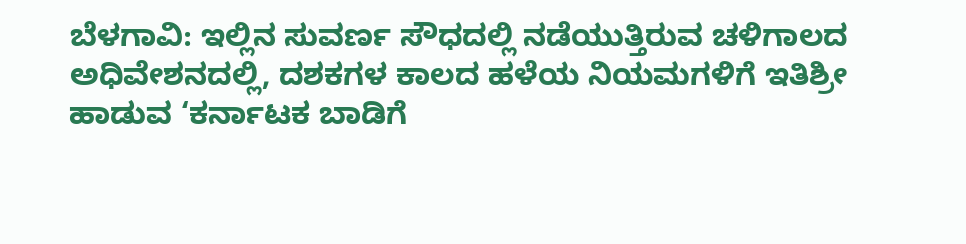ಬೆಳಗಾವಿ: ಇಲ್ಲಿನ ಸುವರ್ಣ ಸೌಧದಲ್ಲಿ ನಡೆಯುತ್ತಿರುವ ಚಳಿಗಾಲದ ಅಧಿವೇಶನದಲ್ಲಿ, ದಶಕಗಳ ಕಾಲದ ಹಳೆಯ ನಿಯಮಗಳಿಗೆ ಇತಿಶ್ರೀ ಹಾಡುವ ‘ಕರ್ನಾಟಕ ಬಾಡಿಗೆ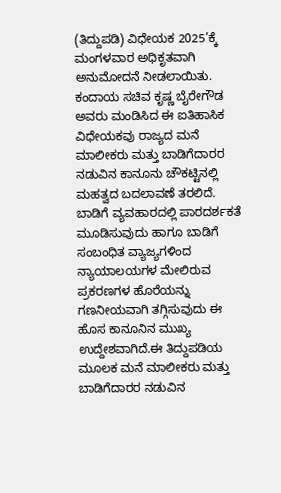(ತಿದ್ದುಪಡಿ) ವಿಧೇಯಕ 2025’ಕ್ಕೆ ಮಂಗಳವಾರ ಅಧಿಕೃತವಾಗಿ ಅನುಮೋದನೆ ನೀಡಲಾಯಿತು.
ಕಂದಾಯ ಸಚಿವ ಕೃಷ್ಣ ಬೈರೇಗೌಡ ಅವರು ಮಂಡಿಸಿದ ಈ ಐತಿಹಾಸಿಕ ವಿಧೇಯಕವು ರಾಜ್ಯದ ಮನೆ ಮಾಲೀಕರು ಮತ್ತು ಬಾಡಿಗೆದಾರರ ನಡುವಿನ ಕಾನೂನು ಚೌಕಟ್ಟಿನಲ್ಲಿ ಮಹತ್ವದ ಬದಲಾವಣೆ ತರಲಿದೆ.
ಬಾಡಿಗೆ ವ್ಯವಹಾರದಲ್ಲಿ ಪಾರದರ್ಶಕತೆ ಮೂಡಿಸುವುದು ಹಾಗೂ ಬಾಡಿಗೆ ಸಂಬಂಧಿತ ವ್ಯಾಜ್ಯಗಳಿಂದ ನ್ಯಾಯಾಲಯಗಳ ಮೇಲಿರುವ ಪ್ರಕರಣಗಳ ಹೊರೆಯನ್ನು ಗಣನೀಯವಾಗಿ ತಗ್ಗಿಸುವುದು ಈ ಹೊಸ ಕಾನೂನಿನ ಮುಖ್ಯ ಉದ್ದೇಶವಾಗಿದೆ.ಈ ತಿದ್ದುಪಡಿಯ ಮೂಲಕ ಮನೆ ಮಾಲೀಕರು ಮತ್ತು ಬಾಡಿಗೆದಾರರ ನಡುವಿನ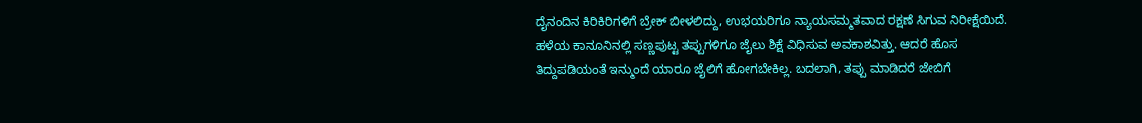ದೈನಂದಿನ ಕಿರಿಕಿರಿಗಳಿಗೆ ಬ್ರೇಕ್ ಬೀಳಲಿದ್ದು, ಉಭಯರಿಗೂ ನ್ಯಾಯಸಮ್ಮತವಾದ ರಕ್ಷಣೆ ಸಿಗುವ ನಿರೀಕ್ಷೆಯಿದೆ.
ಹಳೆಯ ಕಾನೂನಿನಲ್ಲಿ ಸಣ್ಣಪುಟ್ಟ ತಪ್ಪುಗಳಿಗೂ ಜೈಲು ಶಿಕ್ಷೆ ವಿಧಿಸುವ ಅವಕಾಶವಿತ್ತು. ಆದರೆ ಹೊಸ ತಿದ್ದುಪಡಿಯಂತೆ ಇನ್ಮುಂದೆ ಯಾರೂ ಜೈಲಿಗೆ ಹೋಗಬೇಕಿಲ್ಲ. ಬದಲಾಗಿ, ತಪ್ಪು ಮಾಡಿದರೆ ಜೇಬಿಗೆ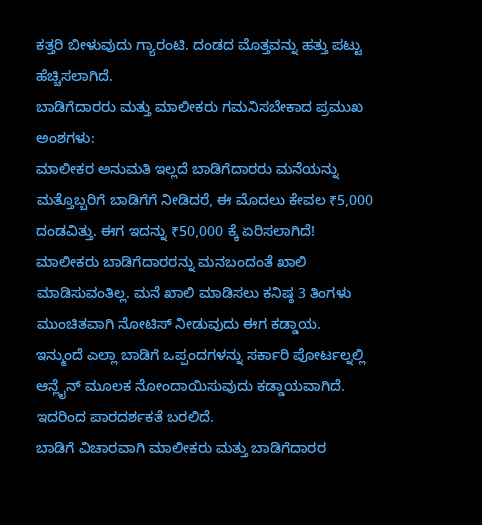ಕತ್ತರಿ ಬೀಳುವುದು ಗ್ಯಾರಂಟಿ. ದಂಡದ ಮೊತ್ತವನ್ನು ಹತ್ತು ಪಟ್ಟು ಹೆಚ್ಚಿಸಲಾಗಿದೆ.
ಬಾಡಿಗೆದಾರರು ಮತ್ತು ಮಾಲೀಕರು ಗಮನಿಸಬೇಕಾದ ಪ್ರಮುಖ ಅಂಶಗಳು:
ಮಾಲೀಕರ ಅನುಮತಿ ಇಲ್ಲದೆ ಬಾಡಿಗೆದಾರರು ಮನೆಯನ್ನು ಮತ್ತೊಬ್ಬರಿಗೆ ಬಾಡಿಗೆಗೆ ನೀಡಿದರೆ, ಈ ಮೊದಲು ಕೇವಲ ₹5,000 ದಂಡವಿತ್ತು. ಈಗ ಇದನ್ನು ₹50,000 ಕ್ಕೆ ಏರಿಸಲಾಗಿದೆ!
ಮಾಲೀಕರು ಬಾಡಿಗೆದಾರರನ್ನು ಮನಬಂದಂತೆ ಖಾಲಿ ಮಾಡಿಸುವಂತಿಲ್ಲ. ಮನೆ ಖಾಲಿ ಮಾಡಿಸಲು ಕನಿಷ್ಠ 3 ತಿಂಗಳು ಮುಂಚಿತವಾಗಿ ನೋಟಿಸ್ ನೀಡುವುದು ಈಗ ಕಡ್ಡಾಯ.
ಇನ್ಮುಂದೆ ಎಲ್ಲಾ ಬಾಡಿಗೆ ಒಪ್ಪಂದಗಳನ್ನು ಸರ್ಕಾರಿ ಪೋರ್ಟಲ್ನಲ್ಲಿ ಆನ್ಲೈನ್ ಮೂಲಕ ನೋಂದಾಯಿಸುವುದು ಕಡ್ಡಾಯವಾಗಿದೆ. ಇದರಿಂದ ಪಾರದರ್ಶಕತೆ ಬರಲಿದೆ.
ಬಾಡಿಗೆ ವಿಚಾರವಾಗಿ ಮಾಲೀಕರು ಮತ್ತು ಬಾಡಿಗೆದಾರರ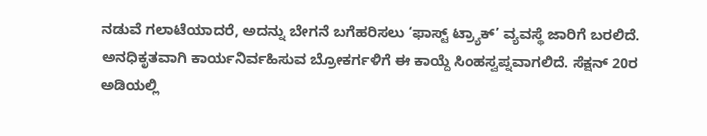ನಡುವೆ ಗಲಾಟೆಯಾದರೆ, ಅದನ್ನು ಬೇಗನೆ ಬಗೆಹರಿಸಲು ‘ಫಾಸ್ಟ್ ಟ್ರ್ಯಾಕ್’ ವ್ಯವಸ್ಥೆ ಜಾರಿಗೆ ಬರಲಿದೆ.
ಅನಧಿಕೃತವಾಗಿ ಕಾರ್ಯನಿರ್ವಹಿಸುವ ಬ್ರೋಕರ್ಗಳಿಗೆ ಈ ಕಾಯ್ದೆ ಸಿಂಹಸ್ವಪ್ನವಾಗಲಿದೆ. ಸೆಕ್ಷನ್ 20ರ ಅಡಿಯಲ್ಲಿ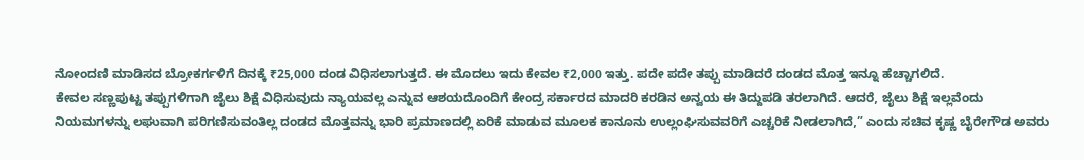ನೋಂದಣಿ ಮಾಡಿಸದ ಬ್ರೋಕರ್ಗಳಿಗೆ ದಿನಕ್ಕೆ ₹25,000 ದಂಡ ವಿಧಿಸಲಾಗುತ್ತದೆ. ಈ ಮೊದಲು ಇದು ಕೇವಲ ₹2,000 ಇತ್ತು. ಪದೇ ಪದೇ ತಪ್ಪು ಮಾಡಿದರೆ ದಂಡದ ಮೊತ್ತ ಇನ್ನೂ ಹೆಚ್ಚಾಗಲಿದೆ.
ಕೇವಲ ಸಣ್ಣಪುಟ್ಟ ತಪ್ಪುಗಳಿಗಾಗಿ ಜೈಲು ಶಿಕ್ಷೆ ವಿಧಿಸುವುದು ನ್ಯಾಯವಲ್ಲ ಎನ್ನುವ ಆಶಯದೊಂದಿಗೆ ಕೇಂದ್ರ ಸರ್ಕಾರದ ಮಾದರಿ ಕರಡಿನ ಅನ್ವಯ ಈ ತಿದ್ದುಪಡಿ ತರಲಾಗಿದೆ. ಆದರೆ, ಜೈಲು ಶಿಕ್ಷೆ ಇಲ್ಲವೆಂದು ನಿಯಮಗಳನ್ನು ಲಘುವಾಗಿ ಪರಿಗಣಿಸುವಂತಿಲ್ಲ ದಂಡದ ಮೊತ್ತವನ್ನು ಭಾರಿ ಪ್ರಮಾಣದಲ್ಲಿ ಏರಿಕೆ ಮಾಡುವ ಮೂಲಕ ಕಾನೂನು ಉಲ್ಲಂಘಿಸುವವರಿಗೆ ಎಚ್ಚರಿಕೆ ನೀಡಲಾಗಿದೆ,” ಎಂದು ಸಚಿವ ಕೃಷ್ಣ ಬೈರೇಗೌಡ ಅವರು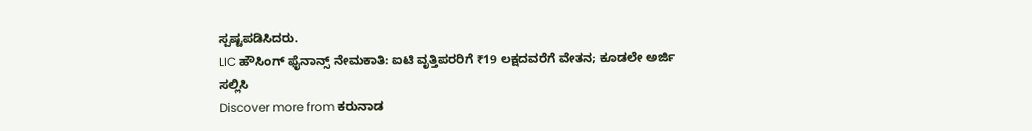ಸ್ಪಷ್ಟಪಡಿಸಿದರು.
LIC ಹೌಸಿಂಗ್ ಫೈನಾನ್ಸ್ ನೇಮಕಾತಿ: ಐಟಿ ವೃತ್ತಿಪರರಿಗೆ ₹19 ಲಕ್ಷದವರೆಗೆ ವೇತನ; ಕೂಡಲೇ ಅರ್ಜಿ ಸಲ್ಲಿಸಿ
Discover more from ಕರುನಾಡ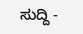ಸುದ್ದಿ -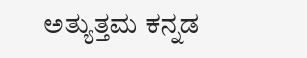ಅತ್ಯುತ್ತಮ ಕನ್ನಡ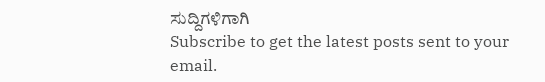ಸುದ್ದಿಗಳಿಗಾಗಿ
Subscribe to get the latest posts sent to your email.